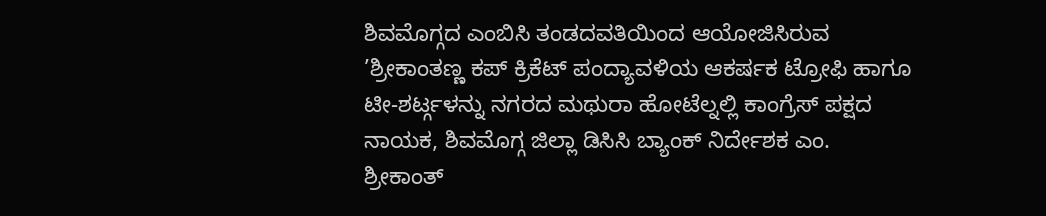ಶಿವಮೊಗ್ಗದ ಎಂಬಿಸಿ ತಂಡದವತಿಯಿಂದ ಆಯೋಜಿಸಿರುವ ’ಶ್ರೀಕಾಂತಣ್ಣ ಕಪ್ ಕ್ರಿಕೆಟ್ ಪಂದ್ಯಾವಳಿಯ ಆಕರ್ಷಕ ಟ್ರೋಫಿ ಹಾಗೂ ಟೀ-ಶರ್ಟ್ಗಳನ್ನು ನಗರದ ಮಥುರಾ ಹೋಟೆಲ್ನಲ್ಲಿ ಕಾಂಗ್ರೆಸ್ ಪಕ್ಷದ ನಾಯಕ, ಶಿವಮೊಗ್ಗ ಜಿಲ್ಲಾ ಡಿಸಿಸಿ ಬ್ಯಾಂಕ್ ನಿರ್ದೇಶಕ ಎಂ. ಶ್ರೀಕಾಂತ್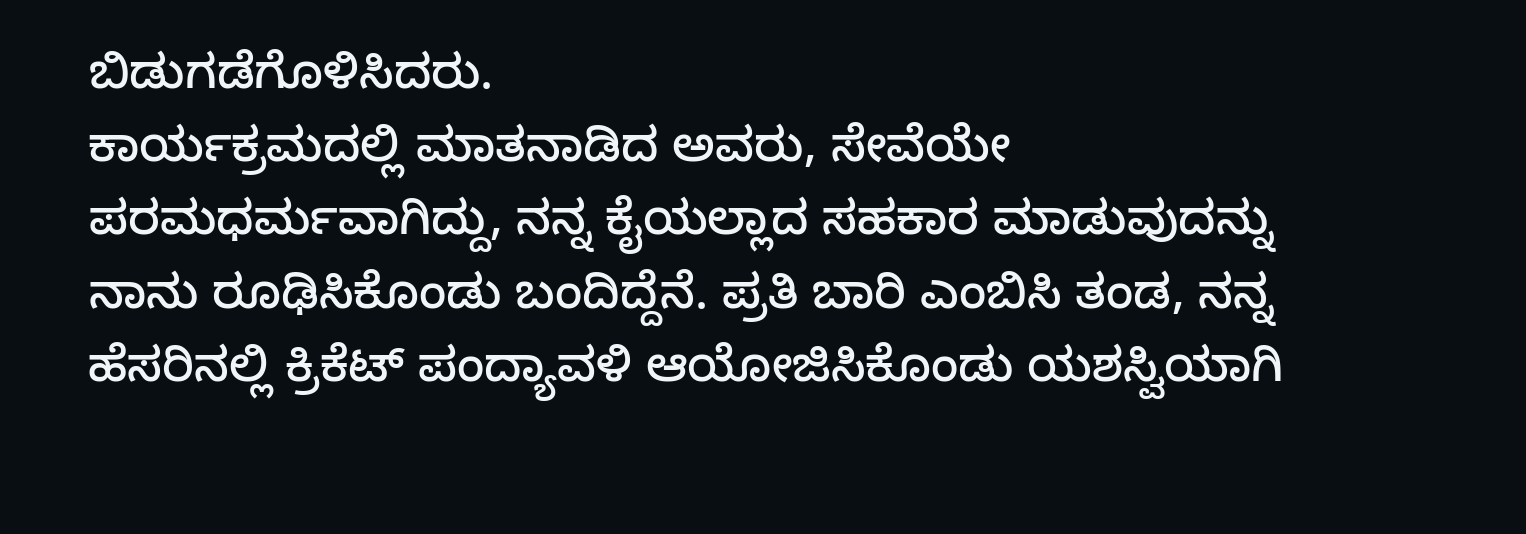ಬಿಡುಗಡೆಗೊಳಿಸಿದರು.
ಕಾರ್ಯಕ್ರಮದಲ್ಲಿ ಮಾತನಾಡಿದ ಅವರು, ಸೇವೆಯೇ ಪರಮಧರ್ಮವಾಗಿದ್ದು, ನನ್ನ ಕೈಯಲ್ಲಾದ ಸಹಕಾರ ಮಾಡುವುದನ್ನು ನಾನು ರೂಢಿಸಿಕೊಂಡು ಬಂದಿದ್ದೆನೆ. ಪ್ರತಿ ಬಾರಿ ಎಂಬಿಸಿ ತಂಡ, ನನ್ನ ಹೆಸರಿನಲ್ಲಿ ಕ್ರಿಕೆಟ್ ಪಂದ್ಯಾವಳಿ ಆಯೋಜಿಸಿಕೊಂಡು ಯಶಸ್ವಿಯಾಗಿ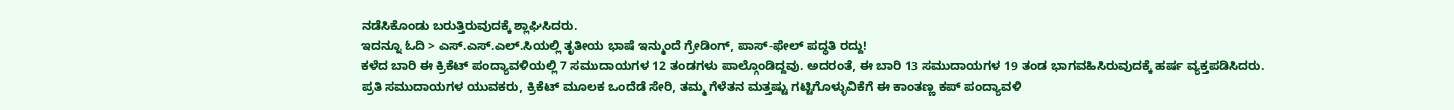ನಡೆಸಿಕೊಂಡು ಬರುತ್ತಿರುವುದಕ್ಕೆ ಶ್ಲಾಘಿಸಿದರು.
ಇದನ್ನೂ ಓದಿ > ಎಸ್.ಎಸ್.ಎಲ್.ಸಿಯಲ್ಲಿ ತೃತೀಯ ಭಾಷೆ ಇನ್ಮುಂದೆ ಗ್ರೇಡಿಂಗ್, ಪಾಸ್-ಫೇಲ್ ಪದ್ಧತಿ ರದ್ದು!
ಕಳೆದ ಬಾರಿ ಈ ಕ್ರಿಕೆಟ್ ಪಂದ್ಯಾವಳಿಯಲ್ಲಿ 7 ಸಮುದಾಯಗಳ 12 ತಂಡಗಳು ಪಾಲ್ಗೊಂಡಿದ್ದವು. ಅದರಂತೆ, ಈ ಬಾರಿ 13 ಸಮುದಾಯಗಳ 19 ತಂಡ ಭಾಗವಹಿಸಿರುವುದಕ್ಕೆ ಹರ್ಷ ವ್ಯಕ್ತಪಡಿಸಿದರು. ಪ್ರತಿ ಸಮುದಾಯಗಳ ಯುವಕರು, ಕ್ರಿಕೆಟ್ ಮೂಲಕ ಒಂದೆಡೆ ಸೇರಿ, ತಮ್ಮ ಗೆಳೆತನ ಮತ್ತಷ್ಟು ಗಟ್ಟಿಗೊಳ್ಳುವಿಕೆಗೆ ಈ ಕಾಂತಣ್ಣ ಕಪ್ ಪಂದ್ಯಾವಳಿ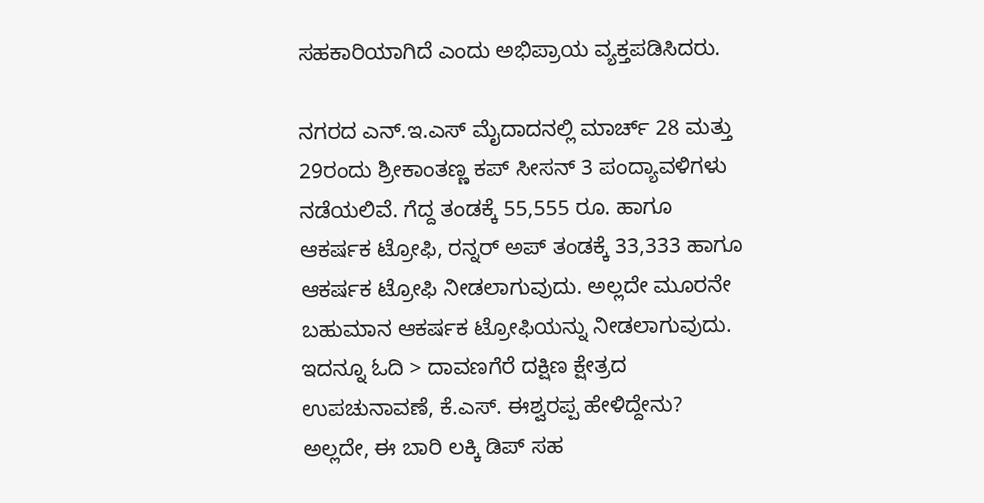ಸಹಕಾರಿಯಾಗಿದೆ ಎಂದು ಅಭಿಪ್ರಾಯ ವ್ಯಕ್ತಪಡಿಸಿದರು.

ನಗರದ ಎನ್.ಇ.ಎಸ್ ಮೈದಾದನಲ್ಲಿ ಮಾರ್ಚ್ 28 ಮತ್ತು 29ರಂದು ಶ್ರೀಕಾಂತಣ್ಣ ಕಪ್ ಸೀಸನ್ 3 ಪಂದ್ಯಾವಳಿಗಳು ನಡೆಯಲಿವೆ. ಗೆದ್ದ ತಂಡಕ್ಕೆ 55,555 ರೂ. ಹಾಗೂ ಆಕರ್ಷಕ ಟ್ರೋಫಿ, ರನ್ನರ್ ಅಪ್ ತಂಡಕ್ಕೆ 33,333 ಹಾಗೂ ಆಕರ್ಷಕ ಟ್ರೋಫಿ ನೀಡಲಾಗುವುದು. ಅಲ್ಲದೇ ಮೂರನೇ ಬಹುಮಾನ ಆಕರ್ಷಕ ಟ್ರೋಫಿಯನ್ನು ನೀಡಲಾಗುವುದು.
ಇದನ್ನೂ ಓದಿ > ದಾವಣಗೆರೆ ದಕ್ಷಿಣ ಕ್ಷೇತ್ರದ ಉಪಚುನಾವಣೆ, ಕೆ.ಎಸ್. ಈಶ್ವರಪ್ಪ ಹೇಳಿದ್ದೇನು?
ಅಲ್ಲದೇ, ಈ ಬಾರಿ ಲಕ್ಕಿ ಡಿಪ್ ಸಹ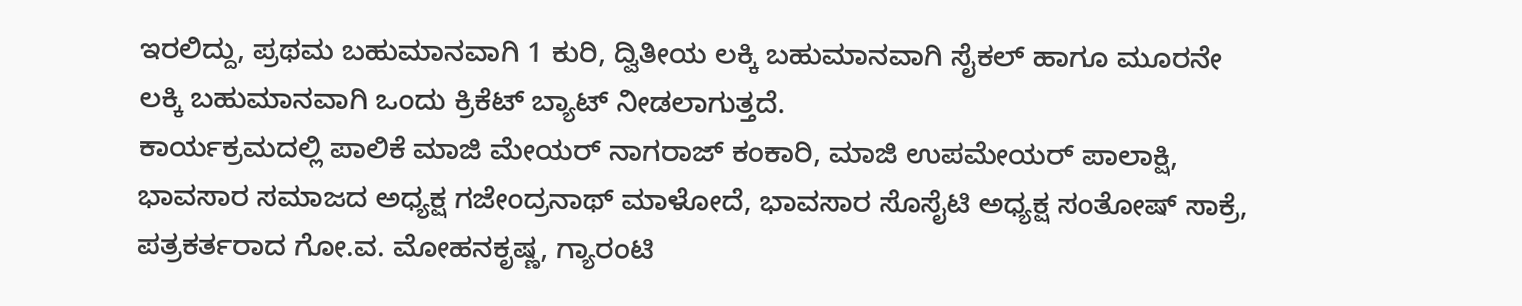ಇರಲಿದ್ದು, ಪ್ರಥಮ ಬಹುಮಾನವಾಗಿ 1 ಕುರಿ, ದ್ವಿತೀಯ ಲಕ್ಕಿ ಬಹುಮಾನವಾಗಿ ಸೈಕಲ್ ಹಾಗೂ ಮೂರನೇ ಲಕ್ಕಿ ಬಹುಮಾನವಾಗಿ ಒಂದು ಕ್ರಿಕೆಟ್ ಬ್ಯಾಟ್ ನೀಡಲಾಗುತ್ತದೆ.
ಕಾರ್ಯಕ್ರಮದಲ್ಲಿ ಪಾಲಿಕೆ ಮಾಜಿ ಮೇಯರ್ ನಾಗರಾಜ್ ಕಂಕಾರಿ, ಮಾಜಿ ಉಪಮೇಯರ್ ಪಾಲಾಕ್ಷಿ, ಭಾವಸಾರ ಸಮಾಜದ ಅಧ್ಯಕ್ಷ ಗಜೇಂದ್ರನಾಥ್ ಮಾಳೋದೆ, ಭಾವಸಾರ ಸೊಸೈಟಿ ಅಧ್ಯಕ್ಷ ಸಂತೋಷ್ ಸಾಕ್ರೆ, ಪತ್ರಕರ್ತರಾದ ಗೋ.ವ. ಮೋಹನಕೃಷ್ಣ, ಗ್ಯಾರಂಟಿ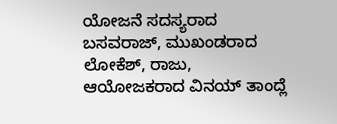ಯೋಜನೆ ಸದಸ್ಯರಾದ ಬಸವರಾಜ್, ಮುಖಂಡರಾದ ಲೋಕೆಶ್, ರಾಜು, ಆಯೋಜಕರಾದ ವಿನಯ್ ತಾಂದ್ಲೆ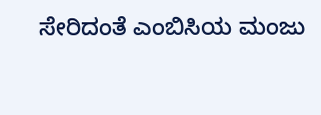ಸೇರಿದಂತೆ ಎಂಬಿಸಿಯ ಮಂಜು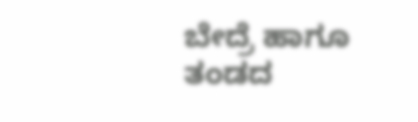ಬೇದ್ರೆ ಹಾಗೂ ತಂಡದ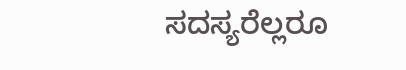ಸದಸ್ಯರೆಲ್ಲರೂ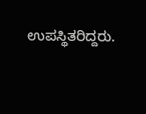ಉಪಸ್ಥಿತರಿದ್ದರು.